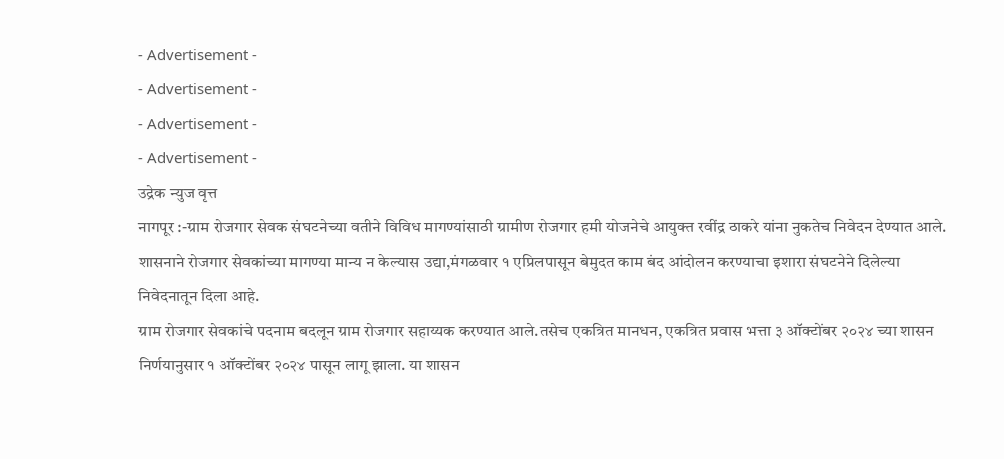- Advertisement -
- Advertisement -
- Advertisement -
- Advertisement -
उद्रेक न्युज वृत्त
नागपूर :-ग्राम रोजगार सेवक संघटनेच्या वतीने विविध मागण्यांसाठी ग्रामीण रोजगार हमी योजनेचे आयुक्त रवींद्र ठाकरे यांना नुकतेच निवेदन देण्यात आले. शासनाने रोजगार सेवकांच्या मागण्या मान्य न केल्यास उद्या,मंगळवार १ एप्रिलपासून बेमुदत काम बंद आंदोलन करण्याचा इशारा संघटनेने दिलेल्या निवेदनातून दिला आहे.
ग्राम रोजगार सेवकांचे पदनाम बदलून ग्राम रोजगार सहाय्यक करण्यात आले.तसेच एकत्रित मानधन, एकत्रित प्रवास भत्ता ३ ऑक्टोंबर २०२४ च्या शासन निर्णयानुसार १ ऑक्टोंबर २०२४ पासून लागू झाला. या शासन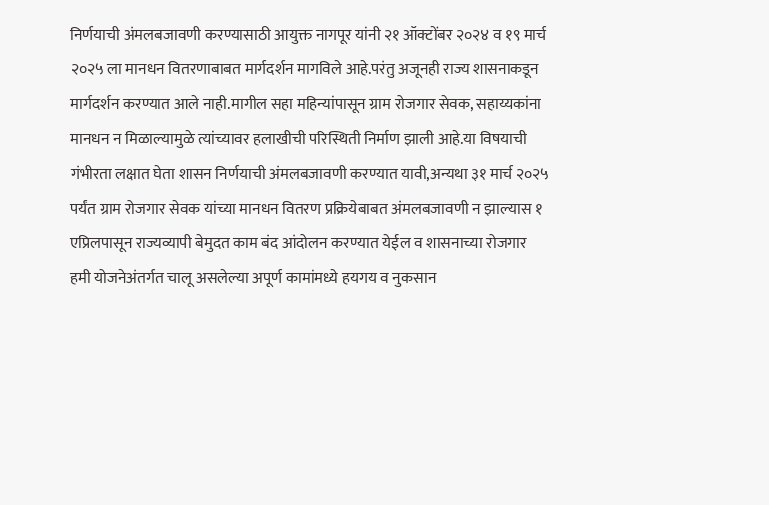निर्णयाची अंमलबजावणी करण्यासाठी आयुक्त नागपूर यांनी २१ ऑक्टोंबर २०२४ व १९ मार्च २०२५ ला मानधन वितरणाबाबत मार्गदर्शन मागविले आहे.परंतु अजूनही राज्य शासनाकडून मार्गदर्शन करण्यात आले नाही.मागील सहा महिन्यांपासून ग्राम रोजगार सेवक, सहाय्यकांना मानधन न मिळाल्यामुळे त्यांच्यावर हलाखीची परिस्थिती निर्माण झाली आहे.या विषयाची गंभीरता लक्षात घेता शासन निर्णयाची अंमलबजावणी करण्यात यावी,अन्यथा ३१ मार्च २०२५ पर्यंत ग्राम रोजगार सेवक यांच्या मानधन वितरण प्रक्रियेबाबत अंमलबजावणी न झाल्यास १ एप्रिलपासून राज्यव्यापी बेमुदत काम बंद आंदोलन करण्यात येईल व शासनाच्या रोजगार हमी योजनेअंतर्गत चालू असलेल्या अपूर्ण कामांमध्ये हयगय व नुकसान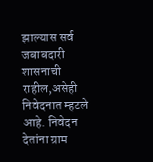झाल्यास सर्व जबाबदारी शासनाची राहील,असेही निवेदनात म्हटले आहे. निवेदन देतांना ग्राम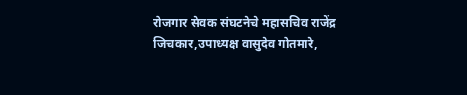रोजगार सेवक संघटनेचे महासचिव राजेंद्र जिचकार,उपाध्यक्ष वासुदेव गोतमारे,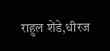राहुल शेंडे,धीरज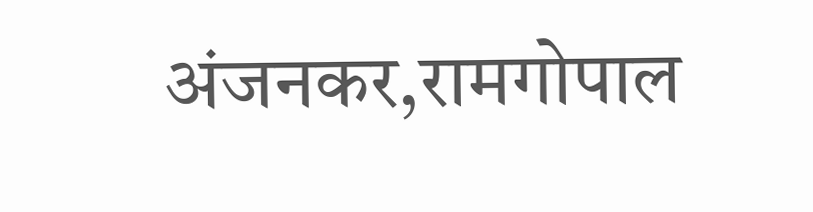अंजनकर,रामगोपाल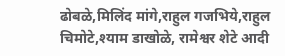ढोबळे,मिलिंद मांगे,राहुल गजभिये,राहुल चिमोटे,श्याम डाखोळे, रामेश्वर शेटे आदी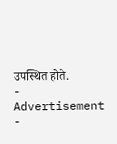उपस्थित होते.
- Advertisement -